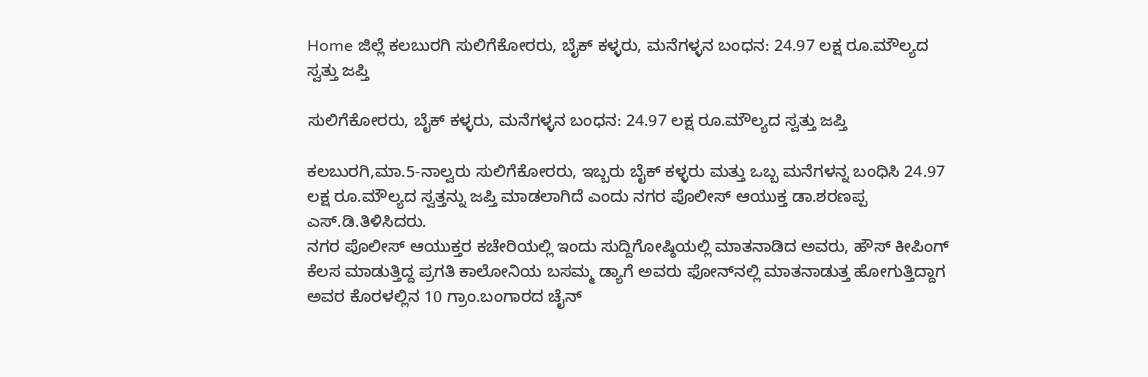Home ಜಿಲ್ಲೆ ಕಲಬುರಗಿ ಸುಲಿಗೆಕೋರರು, ಬೈಕ್ ಕಳ್ಳರು, ಮನೆಗಳ್ಳನ ಬಂಧನ: 24.97 ಲಕ್ಷ ರೂ.ಮೌಲ್ಯದ ಸ್ವತ್ತು ಜಪ್ತಿ

ಸುಲಿಗೆಕೋರರು, ಬೈಕ್ ಕಳ್ಳರು, ಮನೆಗಳ್ಳನ ಬಂಧನ: 24.97 ಲಕ್ಷ ರೂ.ಮೌಲ್ಯದ ಸ್ವತ್ತು ಜಪ್ತಿ

ಕಲಬುರಗಿ,ಮಾ.5-ನಾಲ್ವರು ಸುಲಿಗೆಕೋರರು, ಇಬ್ಬರು ಬೈಕ್ ಕಳ್ಳರು ಮತ್ತು ಒಬ್ಬ ಮನೆಗಳನ್ನ ಬಂಧಿಸಿ 24.97 ಲಕ್ಷ ರೂ.ಮೌಲ್ಯದ ಸ್ವತ್ತನ್ನು ಜಪ್ತಿ ಮಾಡಲಾಗಿದೆ ಎಂದು ನಗರ ಪೊಲೀಸ್ ಆಯುಕ್ತ ಡಾ.ಶರಣಪ್ಪ ಎಸ್.ಡಿ.ತಿಳಿಸಿದರು.
ನಗರ ಪೊಲೀಸ್ ಆಯುಕ್ತರ ಕಚೇರಿಯಲ್ಲಿ ಇಂದು ಸುದ್ದಿಗೋಷ್ಠಿಯಲ್ಲಿ ಮಾತನಾಡಿದ ಅವರು, ಹೌಸ್ ಕೀಪಿಂಗ್ ಕೆಲಸ ಮಾಡುತ್ತಿದ್ದ ಪ್ರಗತಿ ಕಾಲೋನಿಯ ಬಸಮ್ಮ ಡ್ಯಾಗೆ ಅವರು ಫೋನ್‍ನಲ್ಲಿ ಮಾತನಾಡುತ್ತ ಹೋಗುತ್ತಿದ್ದಾಗ ಅವರ ಕೊರಳಲ್ಲಿನ 10 ಗ್ರಾಂ.ಬಂಗಾರದ ಚೈನ್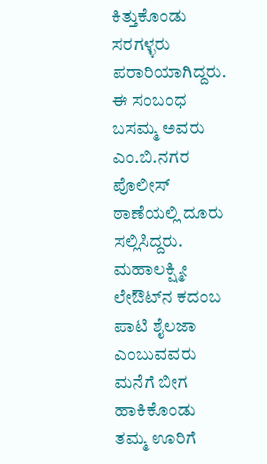ಕಿತ್ತುಕೊಂಡು ಸರಗಳ್ಳರು ಪರಾರಿಯಾಗಿದ್ದರು. ಈ ಸಂಬಂಧ ಬಸಮ್ಮ ಅವರು ಎಂ.ಬಿ.ನಗರ ಪೊಲೀಸ್ ಠಾಣೆಯಲ್ಲಿ ದೂರು ಸಲ್ಲಿಸಿದ್ದರು. ಮಹಾಲಕ್ಷ್ಮೀ ಲೇಔಟ್‍ನ ಕದಂಬ ಪಾಟಿ ಶೈಲಜಾ ಎಂಬುವವರು ಮನೆಗೆ ಬೀಗ ಹಾಕಿಕೊಂಡು ತಮ್ಮ ಊರಿಗೆ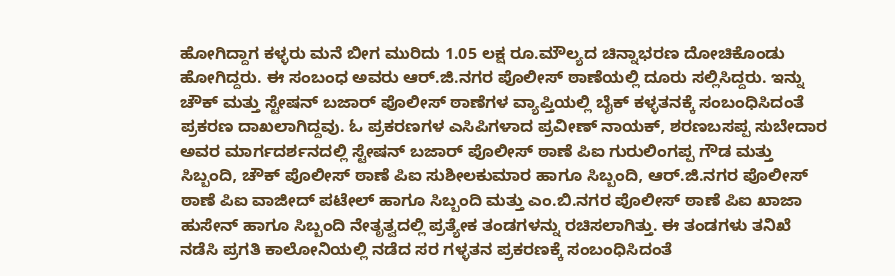ಹೋಗಿದ್ದಾಗ ಕಳ್ಳರು ಮನೆ ಬೀಗ ಮುರಿದು 1.05 ಲಕ್ಷ ರೂ.ಮೌಲ್ಯದ ಚಿನ್ನಾಭರಣ ದೋಚಿಕೊಂಡು ಹೋಗಿದ್ದರು. ಈ ಸಂಬಂಧ ಅವರು ಆರ್.ಜಿ.ನಗರ ಪೊಲೀಸ್ ಠಾಣೆಯಲ್ಲಿ ದೂರು ಸಲ್ಲಿಸಿದ್ದರು. ಇನ್ನು ಚೌಕ್ ಮತ್ತು ಸ್ಟೇಷನ್ ಬಜಾರ್ ಪೊಲೀಸ್ ಠಾಣೆಗಳ ವ್ಯಾಪ್ತಿಯಲ್ಲಿ ಬೈಕ್ ಕಳ್ಳತನಕ್ಕೆ ಸಂಬಂಧಿಸಿದಂತೆ ಪ್ರಕರಣ ದಾಖಲಾಗಿದ್ದವು. ಓ ಪ್ರಕರಣಗಳ ಎಸಿಪಿಗಳಾದ ಪ್ರವೀಣ್ ನಾಯಕ್, ಶರಣಬಸಪ್ಪ ಸುಬೇದಾರ ಅವರ ಮಾರ್ಗದರ್ಶನದಲ್ಲಿ ಸ್ಟೇಷನ್ ಬಜಾರ್ ಪೊಲೀಸ್ ಠಾಣೆ ಪಿಐ ಗುರುಲಿಂಗಪ್ಪ ಗೌಡ ಮತ್ತು ಸಿಬ್ಬಂದಿ, ಚೌಕ್ ಪೊಲೀಸ್ ಠಾಣೆ ಪಿಐ ಸುಶೀಲಕುಮಾರ ಹಾಗೂ ಸಿಬ್ಬಂದಿ, ಆರ್.ಜಿ.ನಗರ ಪೊಲೀಸ್ ಠಾಣೆ ಪಿಐ ವಾಜೀದ್ ಪಟೇಲ್ ಹಾಗೂ ಸಿಬ್ಬಂದಿ ಮತ್ತು ಎಂ.ಬಿ.ನಗರ ಪೊಲೀಸ್ ಠಾಣೆ ಪಿಐ ಖಾಜಾ ಹುಸೇನ್ ಹಾಗೂ ಸಿಬ್ಬಂದಿ ನೇತೃತ್ವದಲ್ಲಿ ಪ್ರತ್ಯೇಕ ತಂಡಗಳನ್ನು ರಚಿಸಲಾಗಿತ್ತು. ಈ ತಂಡಗಳು ತನಿಖೆ ನಡೆಸಿ ಪ್ರಗತಿ ಕಾಲೋನಿಯಲ್ಲಿ ನಡೆದ ಸರ ಗಳ್ಳತನ ಪ್ರಕರಣಕ್ಕೆ ಸಂಬಂಧಿಸಿದಂತೆ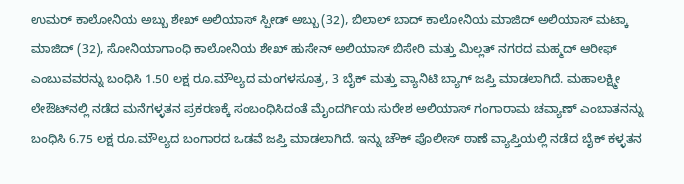ಉಮರ್ ಕಾಲೋನಿಯ ಅಬ್ಬು ಶೇಖ್ ಅಲಿಯಾಸ್ ಸ್ಪೀಡ್ ಅಬ್ಬು (32), ಬಿಲಾಲ್ ಬಾದ್ ಕಾಲೋನಿಯ ಮಾಜಿದ್ ಅಲಿಯಾಸ್ ಮಟ್ಕಾ ಮಾಜಿದ್ (32), ಸೋನಿಯಾಗಾಂಧಿ ಕಾಲೋನಿಯ ಶೇಖ್ ಹುಸೇನ್ ಅಲಿಯಾಸ್ ಬಿಸೇರಿ ಮತ್ತು ಮಿಲ್ಲತ್ ನಗರದ ಮಹ್ಮದ್ ಆರೀಫ್ ಎಂಬುವವರನ್ನು ಬಂಧಿಸಿ 1.50 ಲಕ್ಷ ರೂ.ಮೌಲ್ಯದ ಮಂಗಳಸೂತ್ರ, 3 ಬೈಕ್ ಮತ್ತು ವ್ಯಾನಿಟಿ ಬ್ಯಾಗ್ ಜಪ್ತಿ ಮಾಡಲಾಗಿದೆ. ಮಹಾಲಕ್ಷ್ಮೀ ಲೇಔಟ್‍ನಲ್ಲಿ ನಡೆದ ಮನೆಗಳ್ಳತನ ಪ್ರಕರಣಕ್ಕೆ ಸಂಬಂಧಿಸಿದಂತೆ ಮೈಂದರ್ಗಿಯ ಸುರೇಶ ಅಲಿಯಾಸ್ ಗಂಗಾರಾಮ ಚವ್ಯಾಣ್ ಎಂಬಾತನನ್ನು ಬಂಧಿಸಿ 6.75 ಲಕ್ಷ ರೂ.ಮೌಲ್ಯದ ಬಂಗಾರದ ಒಡವೆ ಜಪ್ತಿ ಮಾಡಲಾಗಿದೆ. ಇನ್ನು ಚೌಕ್ ಪೊಲೀಸ್ ಠಾಣೆ ವ್ಯಾಪ್ತಿಯಲ್ಲಿ ನಡೆದ ಬೈಕ್ ಕಳ್ಳತನ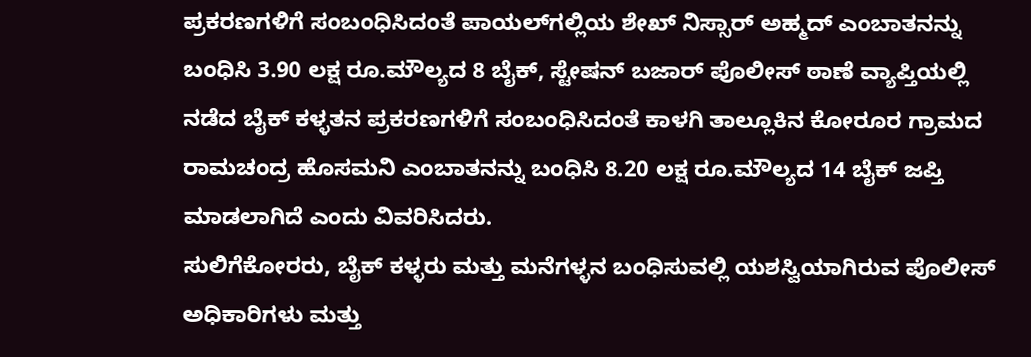ಪ್ರಕರಣಗಳಿಗೆ ಸಂಬಂಧಿಸಿದಂತೆ ಪಾಯಲ್‍ಗಲ್ಲಿಯ ಶೇಖ್ ನಿಸ್ಸಾರ್ ಅಹ್ಮದ್ ಎಂಬಾತನನ್ನು ಬಂಧಿಸಿ 3.90 ಲಕ್ಷ ರೂ.ಮೌಲ್ಯದ 8 ಬೈಕ್, ಸ್ಟೇಷನ್ ಬಜಾರ್ ಪೊಲೀಸ್ ಠಾಣೆ ವ್ಯಾಪ್ತಿಯಲ್ಲಿ ನಡೆದ ಬೈಕ್ ಕಳ್ಳತನ ಪ್ರಕರಣಗಳಿಗೆ ಸಂಬಂಧಿಸಿದಂತೆ ಕಾಳಗಿ ತಾಲ್ಲೂಕಿನ ಕೋರೂರ ಗ್ರಾಮದ ರಾಮಚಂದ್ರ ಹೊಸಮನಿ ಎಂಬಾತನನ್ನು ಬಂಧಿಸಿ 8.20 ಲಕ್ಷ ರೂ.ಮೌಲ್ಯದ 14 ಬೈಕ್ ಜಪ್ತಿ ಮಾಡಲಾಗಿದೆ ಎಂದು ವಿವರಿಸಿದರು.
ಸುಲಿಗೆಕೋರರು, ಬೈಕ್ ಕಳ್ಳರು ಮತ್ತು ಮನೆಗಳ್ಳನ ಬಂಧಿಸುವಲ್ಲಿ ಯಶಸ್ವಿಯಾಗಿರುವ ಪೊಲೀಸ್ ಅಧಿಕಾರಿಗಳು ಮತ್ತು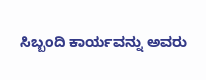ಸಿಬ್ಬಂದಿ ಕಾರ್ಯವನ್ನು ಅವರು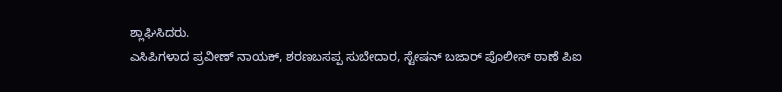ಶ್ಲಾಘಿಸಿದರು.
ಎಸಿಪಿಗಳಾದ ಪ್ರವೀಣ್ ನಾಯಕ್, ಶರಣಬಸಪ್ಪ ಸುಬೇದಾರ, ಸ್ಟೇಷನ್ ಬಜಾರ್ ಪೊಲೀಸ್ ಠಾಣೆ ಪಿಐ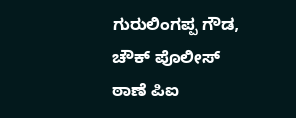ಗುರುಲಿಂಗಪ್ಪ ಗೌಡ, ಚೌಕ್ ಪೊಲೀಸ್ ಠಾಣೆ ಪಿಐ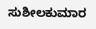ಸುಶೀಲಕುಮಾರ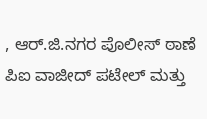, ಆರ್.ಜಿ.ನಗರ ಪೊಲೀಸ್ ಠಾಣೆ ಪಿಐ ವಾಜೀದ್ ಪಟೇಲ್ ಮತ್ತು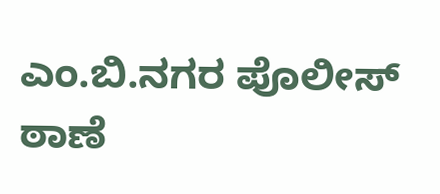ಎಂ.ಬಿ.ನಗರ ಪೊಲೀಸ್ ಠಾಣೆ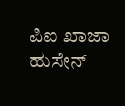ಪಿಐ ಖಾಜಾ ಹುಸೇನ್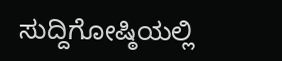ಸುದ್ದಿಗೋಷ್ಠಿಯಲ್ಲಿ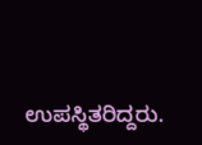ಉಪಸ್ಥಿತರಿದ್ದರು.